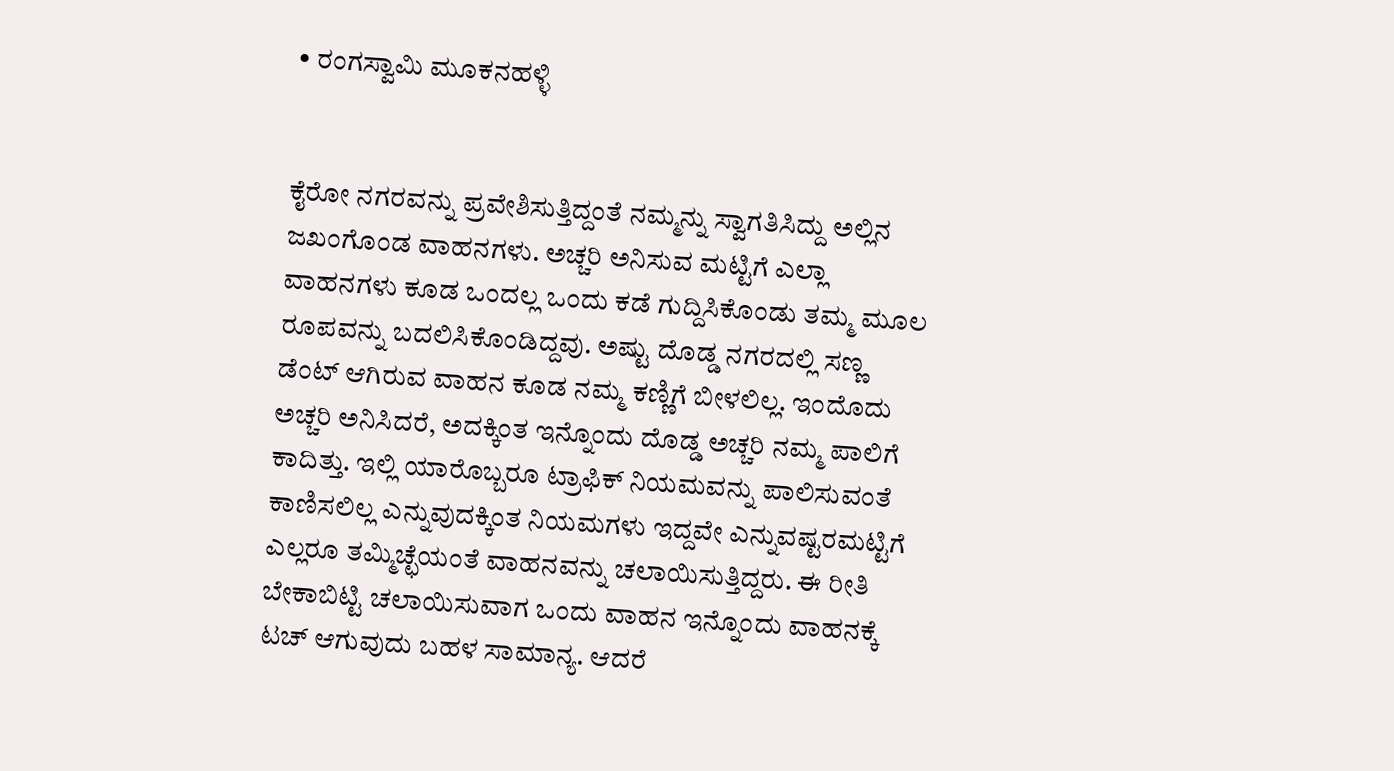• ರಂಗಸ್ವಾಮಿ ಮೂಕನಹಳ್ಳಿ


ಕೈರೋ ನಗರವನ್ನು ಪ್ರವೇಶಿಸುತ್ತಿದ್ದಂತೆ ನಮ್ಮನ್ನು ಸ್ವಾಗತಿಸಿದ್ದು ಅಲ್ಲಿನ ಜಖಂಗೊಂಡ ವಾಹನಗಳು. ಅಚ್ಚರಿ ಅನಿಸುವ ಮಟ್ಟಿಗೆ ಎಲ್ಲಾ ವಾಹನಗಳು ಕೂಡ ಒಂದಲ್ಲ ಒಂದು ಕಡೆ ಗುದ್ದಿಸಿಕೊಂಡು ತಮ್ಮ ಮೂಲ ರೂಪವನ್ನು ಬದಲಿಸಿಕೊಂಡಿದ್ದವು. ಅಷ್ಟು ದೊಡ್ಡ ನಗರದಲ್ಲಿ ಸಣ್ಣ ಡೆಂಟ್ ಆಗಿರುವ ವಾಹನ ಕೂಡ ನಮ್ಮ ಕಣ್ಣಿಗೆ ಬೀಳಲಿಲ್ಲ. ಇಂದೊದು ಅಚ್ಚರಿ ಅನಿಸಿದರೆ, ಅದಕ್ಕಿಂತ ಇನ್ನೊಂದು ದೊಡ್ಡ ಅಚ್ಚರಿ ನಮ್ಮ ಪಾಲಿಗೆ ಕಾದಿತ್ತು. ಇಲ್ಲಿ ಯಾರೊಬ್ಬರೂ ಟ್ರಾಫಿಕ್ ನಿಯಮವನ್ನು ಪಾಲಿಸುವಂತೆ ಕಾಣಿಸಲಿಲ್ಲ ಎನ್ನುವುದಕ್ಕಿಂತ ನಿಯಮಗಳು ಇದ್ದವೇ ಎನ್ನುವಷ್ಟರಮಟ್ಟಿಗೆ ಎಲ್ಲರೂ ತಮ್ಮಿಚ್ಛೆಯಂತೆ ವಾಹನವನ್ನು ಚಲಾಯಿಸುತ್ತಿದ್ದರು. ಈ ರೀತಿ ಬೇಕಾಬಿಟ್ಟಿ ಚಲಾಯಿಸುವಾಗ ಒಂದು ವಾಹನ ಇನ್ನೊಂದು ವಾಹನಕ್ಕೆ ಟಚ್ ಆಗುವುದು ಬಹಳ ಸಾಮಾನ್ಯ. ಆದರೆ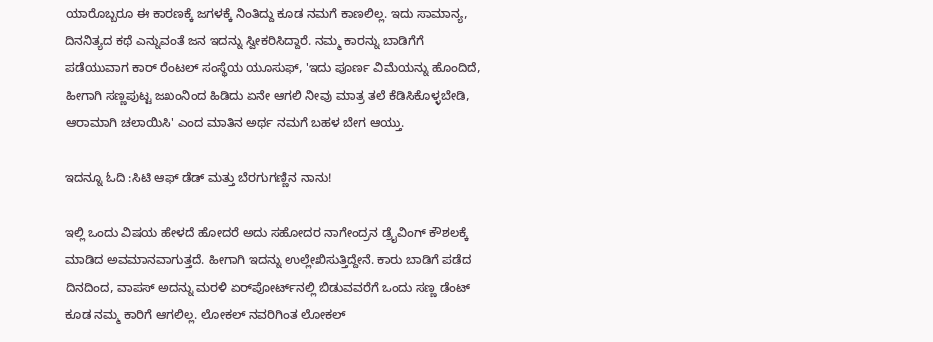ಯಾರೊಬ್ಬರೂ ಈ ಕಾರಣಕ್ಕೆ ಜಗಳಕ್ಕೆ ನಿಂತಿದ್ದು ಕೂಡ ನಮಗೆ ಕಾಣಲಿಲ್ಲ. ಇದು ಸಾಮಾನ್ಯ, ದಿನನಿತ್ಯದ ಕಥೆ ಎನ್ನುವಂತೆ ಜನ ಇದನ್ನು ಸ್ವೀಕರಿಸಿದ್ದಾರೆ. ನಮ್ಮ ಕಾರನ್ನು ಬಾಡಿಗೆಗೆ ಪಡೆಯುವಾಗ ಕಾರ್ ರೆಂಟಲ್ ಸಂಸ್ಥೆಯ ಯೂಸುಫ್, 'ಇದು ಪೂರ್ಣ ವಿಮೆಯನ್ನು ಹೊಂದಿದೆ, ಹೀಗಾಗಿ ಸಣ್ಣಪುಟ್ಟ ಜಖಂನಿಂದ ಹಿಡಿದು ಏನೇ ಆಗಲಿ ನೀವು ಮಾತ್ರ ತಲೆ ಕೆಡಿಸಿಕೊಳ್ಳಬೇಡಿ, ಆರಾಮಾಗಿ ಚಲಾಯಿಸಿ' ಎಂದ ಮಾತಿನ ಅರ್ಥ ನಮಗೆ ಬಹಳ ಬೇಗ ಆಯ್ತು.

ಇದನ್ನೂ ಓದಿ :ಸಿಟಿ ಆಫ್‌ ಡೆಡ್‌ ಮತ್ತು ಬೆರಗುಗಣ್ಣಿನ ನಾನು!

ಇಲ್ಲಿ ಒಂದು ವಿಷಯ ಹೇಳದೆ ಹೋದರೆ ಅದು ಸಹೋದರ ನಾಗೇಂದ್ರನ ಡ್ರೈವಿಂಗ್ ಕೌಶಲಕ್ಕೆ ಮಾಡಿದ ಅವಮಾನವಾಗುತ್ತದೆ. ಹೀಗಾಗಿ ಇದನ್ನು ಉಲ್ಲೇಖಿಸುತ್ತಿದ್ದೇನೆ. ಕಾರು ಬಾಡಿಗೆ ಪಡೆದ ದಿನದಿಂದ, ವಾಪಸ್ ಅದನ್ನು ಮರಳಿ ಏರ್‌ಪೋರ್ಟ್‌ನಲ್ಲಿ ಬಿಡುವವರೆಗೆ ಒಂದು ಸಣ್ಣ ಡೆಂಟ್ ಕೂಡ ನಮ್ಮ ಕಾರಿಗೆ ಆಗಲಿಲ್ಲ. ಲೋಕಲ್ ನವರಿಗಿಂತ ಲೋಕಲ್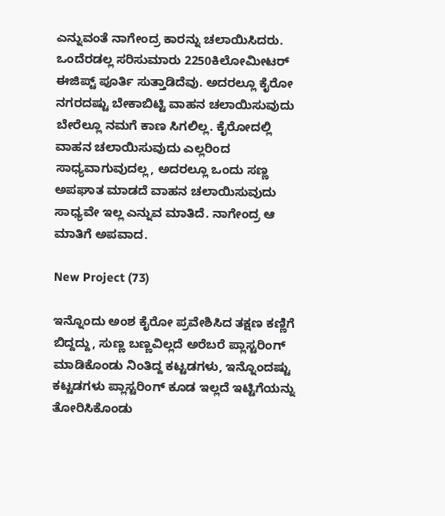ಎನ್ನುವಂತೆ ನಾಗೇಂದ್ರ ಕಾರನ್ನು ಚಲಾಯಿಸಿದರು. ಒಂದೆರಡಲ್ಲ ಸರಿಸುಮಾರು 2250ಕಿಲೋಮೀಟರ್ ಈಜಿಪ್ಟ್ ಪೂರ್ತಿ ಸುತ್ತಾಡಿದೆವು. ಅದರಲ್ಲೂ ಕೈರೋ ನಗರದಷ್ಟು ಬೇಕಾಬಿಟ್ಟಿ ವಾಹನ ಚಲಾಯಿಸುವುದು ಬೇರೆಲ್ಲೂ ನಮಗೆ ಕಾಣ ಸಿಗಲಿಲ್ಲ. ಕೈರೋದಲ್ಲಿ ವಾಹನ ಚಲಾಯಿಸುವುದು ಎಲ್ಲರಿಂದ ಸಾಧ್ಯವಾಗುವುದಲ್ಲ, ಅದರಲ್ಲೂ ಒಂದು ಸಣ್ಣ ಅಪಘಾತ ಮಾಡದೆ ವಾಹನ ಚಲಾಯಿಸುವುದು ಸಾಧ್ಯವೇ ಇಲ್ಲ ಎನ್ನುವ ಮಾತಿದೆ. ನಾಗೇಂದ್ರ ಆ ಮಾತಿಗೆ ಅಪವಾದ.

New Project (73)

ಇನ್ನೊಂದು ಅಂಶ ಕೈರೋ ಪ್ರವೇಶಿಸಿದ ತಕ್ಷಣ ಕಣ್ಣಿಗೆ ಬಿದ್ದದ್ದು, ಸುಣ್ಣ ಬಣ್ಣವಿಲ್ಲದೆ ಅರೆಬರೆ ಪ್ಲಾಸ್ಟರಿಂಗ್ ಮಾಡಿಕೊಂಡು ನಿಂತಿದ್ದ ಕಟ್ಟಡಗಳು, ಇನ್ನೊಂದಷ್ಟು ಕಟ್ಟಡಗಳು ಪ್ಲಾಸ್ಟರಿಂಗ್ ಕೂಡ ಇಲ್ಲದೆ ಇಟ್ಟಿಗೆಯನ್ನು ತೋರಿಸಿಕೊಂಡು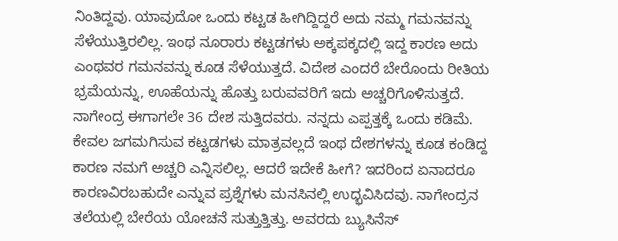ನಿಂತಿದ್ದವು. ಯಾವುದೋ ಒಂದು ಕಟ್ಟಡ ಹೀಗಿದ್ದಿದ್ದರೆ ಅದು ನಮ್ಮ ಗಮನವನ್ನು ಸೆಳೆಯುತ್ತಿರಲಿಲ್ಲ. ಇಂಥ ನೂರಾರು ಕಟ್ಟಡಗಳು ಅಕ್ಕಪಕ್ಕದಲ್ಲಿ ಇದ್ದ ಕಾರಣ ಅದು ಎಂಥವರ ಗಮನವನ್ನು ಕೂಡ ಸೆಳೆಯುತ್ತದೆ. ವಿದೇಶ ಎಂದರೆ ಬೇರೊಂದು ರೀತಿಯ ಭ್ರಮೆಯನ್ನು, ಊಹೆಯನ್ನು ಹೊತ್ತು ಬರುವವರಿಗೆ ಇದು ಅಚ್ಚರಿಗೊಳಿಸುತ್ತದೆ. ನಾಗೇಂದ್ರ ಈಗಾಗಲೇ 36 ದೇಶ ಸುತ್ತಿದವರು. ನನ್ನದು ಎಪ್ಪತ್ತಕ್ಕೆ ಒಂದು ಕಡಿಮೆ. ಕೇವಲ ಜಗಮಗಿಸುವ ಕಟ್ಟಡಗಳು ಮಾತ್ರವಲ್ಲದೆ ಇಂಥ ದೇಶಗಳನ್ನು ಕೂಡ ಕಂಡಿದ್ದ ಕಾರಣ ನಮಗೆ ಅಚ್ಚರಿ ಎನ್ನಿಸಲಿಲ್ಲ. ಆದರೆ ಇದೇಕೆ ಹೀಗೆ? ಇದರಿಂದ ಏನಾದರೂ ಕಾರಣವಿರಬಹುದೇ ಎನ್ನುವ ಪ್ರಶ್ನೆಗಳು ಮನಸಿನಲ್ಲಿ ಉದ್ಭವಿಸಿದವು. ನಾಗೇಂದ್ರನ ತಲೆಯಲ್ಲಿ ಬೇರೆಯ ಯೋಚನೆ ಸುತ್ತುತ್ತಿತ್ತು. ಅವರದು ಬ್ಯುಸಿನೆಸ್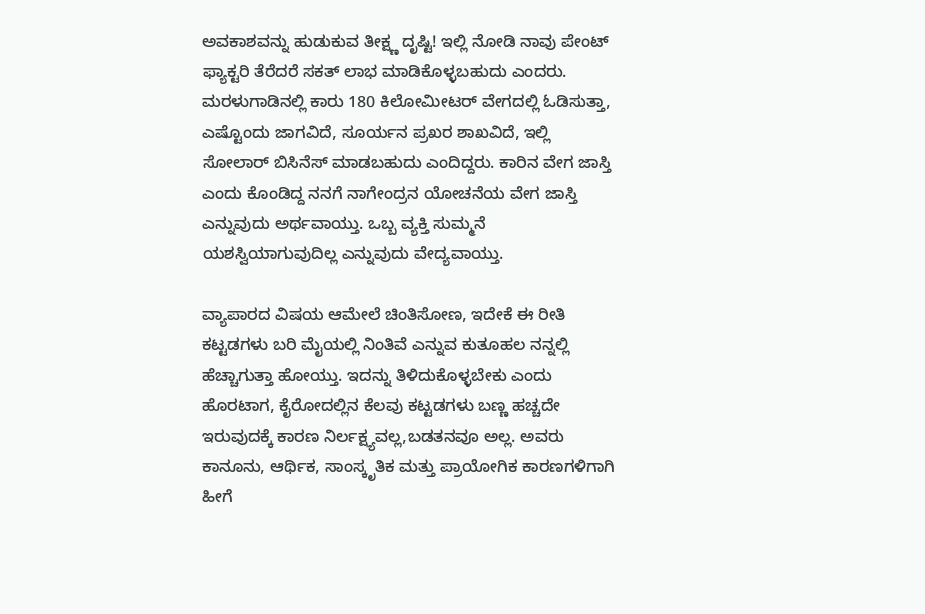ಅವಕಾಶವನ್ನು ಹುಡುಕುವ ತೀಕ್ಷ್ಣ ದೃಷ್ಟಿ! ಇಲ್ಲಿ ನೋಡಿ ನಾವು ಪೇಂಟ್ ಫ್ಯಾಕ್ಟರಿ ತೆರೆದರೆ ಸಕತ್ ಲಾಭ ಮಾಡಿಕೊಳ್ಳಬಹುದು ಎಂದರು. ಮರಳುಗಾಡಿನಲ್ಲಿ ಕಾರು 180 ಕಿಲೋಮೀಟರ್ ವೇಗದಲ್ಲಿ ಓಡಿಸುತ್ತಾ, ಎಷ್ಟೊಂದು ಜಾಗವಿದೆ, ಸೂರ್ಯನ ಪ್ರಖರ ಶಾಖವಿದೆ, ಇಲ್ಲಿ ಸೋಲಾರ್ ಬಿಸಿನೆಸ್ ಮಾಡಬಹುದು ಎಂದಿದ್ದರು. ಕಾರಿನ ವೇಗ ಜಾಸ್ತಿ ಎಂದು ಕೊಂಡಿದ್ದ ನನಗೆ ನಾಗೇಂದ್ರನ ಯೋಚನೆಯ ವೇಗ ಜಾಸ್ತಿ ಎನ್ನುವುದು ಅರ್ಥವಾಯ್ತು. ಒಬ್ಬ ವ್ಯಕ್ತಿ ಸುಮ್ಮನೆ ಯಶಸ್ವಿಯಾಗುವುದಿಲ್ಲ ಎನ್ನುವುದು ವೇದ್ಯವಾಯ್ತು.

ವ್ಯಾಪಾರದ ವಿಷಯ ಆಮೇಲೆ ಚಿಂತಿಸೋಣ, ಇದೇಕೆ ಈ ರೀತಿ ಕಟ್ಟಡಗಳು ಬರಿ ಮೈಯಲ್ಲಿ ನಿಂತಿವೆ ಎನ್ನುವ ಕುತೂಹಲ ನನ್ನಲ್ಲಿ ಹೆಚ್ಚಾಗುತ್ತಾ ಹೋಯ್ತು. ಇದನ್ನು ತಿಳಿದುಕೊಳ್ಳಬೇಕು ಎಂದು ಹೊರಟಾಗ, ಕೈರೋದಲ್ಲಿನ ಕೆಲವು ಕಟ್ಟಡಗಳು ಬಣ್ಣ ಹಚ್ಚದೇ ಇರುವುದಕ್ಕೆ ಕಾರಣ ನಿರ್ಲಕ್ಷ್ಯವಲ್ಲ,ಬಡತನವೂ ಅಲ್ಲ. ಅವರು ಕಾನೂನು, ಆರ್ಥಿಕ, ಸಾಂಸ್ಕೃತಿಕ ಮತ್ತು ಪ್ರಾಯೋಗಿಕ ಕಾರಣಗಳಿಗಾಗಿ ಹೀಗೆ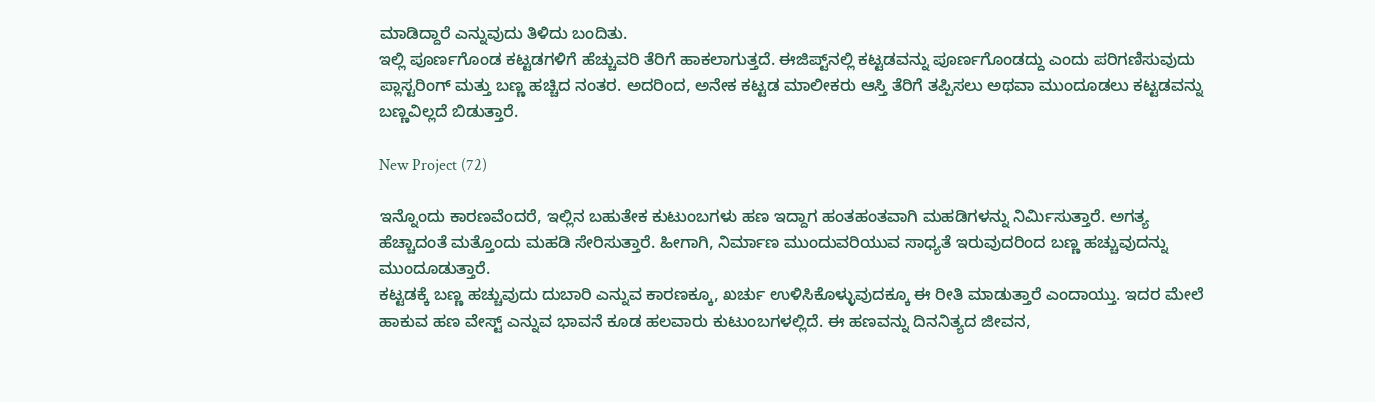ಮಾಡಿದ್ದಾರೆ ಎನ್ನುವುದು ತಿಳಿದು ಬಂದಿತು.
ಇಲ್ಲಿ ಪೂರ್ಣಗೊಂಡ ಕಟ್ಟಡಗಳಿಗೆ ಹೆಚ್ಚುವರಿ ತೆರಿಗೆ ಹಾಕಲಾಗುತ್ತದೆ. ಈಜಿಪ್ಟ್‌ನಲ್ಲಿ ಕಟ್ಟಡವನ್ನು ಪೂರ್ಣಗೊಂಡದ್ದು ಎಂದು ಪರಿಗಣಿಸುವುದು
ಪ್ಲಾಸ್ಟರಿಂಗ್ ಮತ್ತು ಬಣ್ಣ ಹಚ್ಚಿದ ನಂತರ. ಅದರಿಂದ, ಅನೇಕ ಕಟ್ಟಡ ಮಾಲೀಕರು ಆಸ್ತಿ ತೆರಿಗೆ ತಪ್ಪಿಸಲು ಅಥವಾ ಮುಂದೂಡಲು ಕಟ್ಟಡವನ್ನು ಬಣ್ಣವಿಲ್ಲದೆ ಬಿಡುತ್ತಾರೆ.

New Project (72)

ಇನ್ನೊಂದು ಕಾರಣವೆಂದರೆ, ಇಲ್ಲಿನ ಬಹುತೇಕ ಕುಟುಂಬಗಳು ಹಣ ಇದ್ದಾಗ ಹಂತಹಂತವಾಗಿ ಮಹಡಿಗಳನ್ನು ನಿರ್ಮಿಸುತ್ತಾರೆ. ಅಗತ್ಯ ಹೆಚ್ಚಾದಂತೆ ಮತ್ತೊಂದು ಮಹಡಿ ಸೇರಿಸುತ್ತಾರೆ. ಹೀಗಾಗಿ, ನಿರ್ಮಾಣ ಮುಂದುವರಿಯುವ ಸಾಧ್ಯತೆ ಇರುವುದರಿಂದ ಬಣ್ಣ ಹಚ್ಚುವುದನ್ನು ಮುಂದೂಡುತ್ತಾರೆ.
ಕಟ್ಟಡಕ್ಕೆ ಬಣ್ಣ ಹಚ್ಚುವುದು ದುಬಾರಿ ಎನ್ನುವ ಕಾರಣಕ್ಕೂ, ಖರ್ಚು ಉಳಿಸಿಕೊಳ್ಳುವುದಕ್ಕೂ ಈ ರೀತಿ ಮಾಡುತ್ತಾರೆ ಎಂದಾಯ್ತು. ಇದರ ಮೇಲೆ ಹಾಕುವ ಹಣ ವೇಸ್ಟ್ ಎನ್ನುವ ಭಾವನೆ ಕೂಡ ಹಲವಾರು ಕುಟುಂಬಗಳಲ್ಲಿದೆ. ಈ ಹಣವನ್ನು ದಿನನಿತ್ಯದ ಜೀವನ,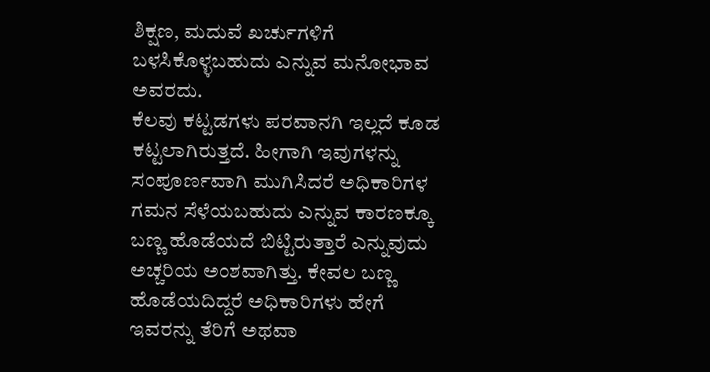ಶಿಕ್ಷಣ, ಮದುವೆ ಖರ್ಚುಗಳಿಗೆ ಬಳಸಿಕೊಳ್ಳಬಹುದು ಎನ್ನುವ ಮನೋಭಾವ ಅವರದು.
ಕೆಲವು ಕಟ್ಟಡಗಳು ಪರವಾನಗಿ ಇಲ್ಲದೆ ಕೂಡ ಕಟ್ಟಲಾಗಿರುತ್ತದೆ. ಹೀಗಾಗಿ ಇವುಗಳನ್ನು ಸಂಪೂರ್ಣವಾಗಿ ಮುಗಿಸಿದರೆ ಅಧಿಕಾರಿಗಳ ಗಮನ ಸೆಳೆಯಬಹುದು ಎನ್ನುವ ಕಾರಣಕ್ಕೂ ಬಣ್ಣ ಹೊಡೆಯದೆ ಬಿಟ್ಟಿರುತ್ತಾರೆ ಎನ್ನುವುದು ಅಚ್ಚರಿಯ ಅಂಶವಾಗಿತ್ತು. ಕೇವಲ ಬಣ್ಣ ಹೊಡೆಯದಿದ್ದರೆ ಅಧಿಕಾರಿಗಳು ಹೇಗೆ ಇವರನ್ನು ತೆರಿಗೆ ಅಥವಾ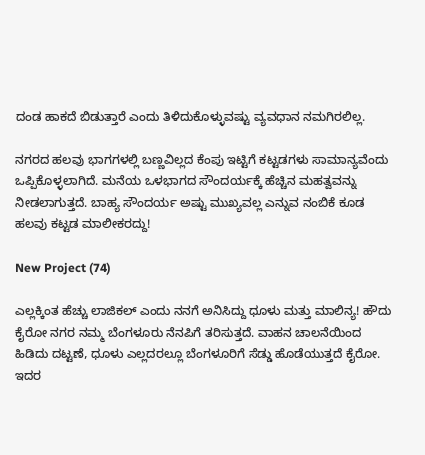ದಂಡ ಹಾಕದೆ ಬಿಡುತ್ತಾರೆ ಎಂದು ತಿಳಿದುಕೊಳ್ಳುವಷ್ಟು ವ್ಯವಧಾನ ನಮಗಿರಲಿಲ್ಲ.

ನಗರದ ಹಲವು ಭಾಗಗಳಲ್ಲಿ ಬಣ್ಣವಿಲ್ಲದ ಕೆಂಪು ಇಟ್ಟಿಗೆ ಕಟ್ಟಡಗಳು ಸಾಮಾನ್ಯವೆಂದು ಒಪ್ಪಿಕೊಳ್ಳಲಾಗಿದೆ. ಮನೆಯ ಒಳಭಾಗದ ಸೌಂದರ್ಯಕ್ಕೆ ಹೆಚ್ಚಿನ ಮಹತ್ವವನ್ನು ನೀಡಲಾಗುತ್ತದೆ. ಬಾಹ್ಯ ಸೌಂದರ್ಯ ಅಷ್ಟು ಮುಖ್ಯವಲ್ಲ ಎನ್ನುವ ನಂಬಿಕೆ ಕೂಡ ಹಲವು ಕಟ್ಟಡ ಮಾಲೀಕರದ್ದು!

New Project (74)

ಎಲ್ಲಕ್ಕಿಂತ ಹೆಚ್ಚು ಲಾಜಿಕಲ್ ಎಂದು ನನಗೆ ಅನಿಸಿದ್ದು ಧೂಳು ಮತ್ತು ಮಾಲಿನ್ಯ! ಹೌದು ಕೈರೋ ನಗರ ನಮ್ಮ ಬೆಂಗಳೂರು ನೆನಪಿಗೆ ತರಿಸುತ್ತದೆ. ವಾಹನ ಚಾಲನೆಯಿಂದ ಹಿಡಿದು ದಟ್ಟಣೆ, ಧೂಳು ಎಲ್ಲದರಲ್ಲೂ ಬೆಂಗಳೂರಿಗೆ ಸೆಡ್ಡು ಹೊಡೆಯುತ್ತದೆ ಕೈರೋ. ಇದರ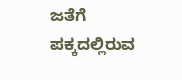ಜತೆಗೆ ಪಕ್ಕದಲ್ಲಿರುವ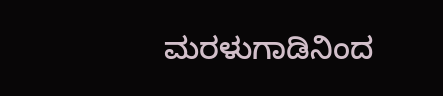ಮರಳುಗಾಡಿನಿಂದ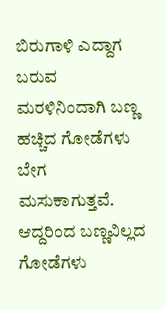ಬಿರುಗಾಳಿ ಎದ್ದಾಗ ಬರುವ ಮರಳಿನಿಂದಾಗಿ ಬಣ್ಣ ಹಚ್ಚಿದ ಗೋಡೆಗಳು ಬೇಗ ಮಸುಕಾಗುತ್ತವೆ. ಆದ್ದರಿಂದ ಬಣ್ಣವಿಲ್ಲದ ಗೋಡೆಗಳು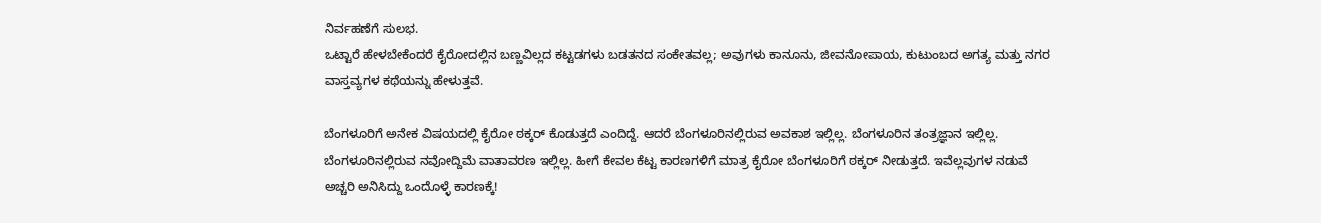ನಿರ್ವಹಣೆಗೆ ಸುಲಭ.
ಒಟ್ಟಾರೆ ಹೇಳಬೇಕೆಂದರೆ ಕೈರೋದಲ್ಲಿನ ಬಣ್ಣವಿಲ್ಲದ ಕಟ್ಟಡಗಳು ಬಡತನದ ಸಂಕೇತವಲ್ಲ; ಅವುಗಳು ಕಾನೂನು, ಜೀವನೋಪಾಯ, ಕುಟುಂಬದ ಅಗತ್ಯ ಮತ್ತು ನಗರ ವಾಸ್ತವ್ಯಗಳ ಕಥೆಯನ್ನು ಹೇಳುತ್ತವೆ.

ಬೆಂಗಳೂರಿಗೆ ಅನೇಕ ವಿಷಯದಲ್ಲಿ ಕೈರೋ ಠಕ್ಕರ್ ಕೊಡುತ್ತದೆ ಎಂದಿದ್ದೆ. ಆದರೆ ಬೆಂಗಳೂರಿನಲ್ಲಿರುವ ಅವಕಾಶ ಇಲ್ಲಿಲ್ಲ. ಬೆಂಗಳೂರಿನ ತಂತ್ರಜ್ಞಾನ ಇಲ್ಲಿಲ್ಲ. ಬೆಂಗಳೂರಿನಲ್ಲಿರುವ ನವೋದ್ದಿಮೆ ವಾತಾವರಣ ಇಲ್ಲಿಲ್ಲ. ಹೀಗೆ ಕೇವಲ ಕೆಟ್ಟ ಕಾರಣಗಳಿಗೆ ಮಾತ್ರ ಕೈರೋ ಬೆಂಗಳೂರಿಗೆ ಠಕ್ಕರ್ ನೀಡುತ್ತದೆ. ಇವೆಲ್ಲವುಗಳ ನಡುವೆ ಅಚ್ಚರಿ ಅನಿಸಿದ್ದು ಒಂದೊಳ್ಳೆ ಕಾರಣಕ್ಕೆ!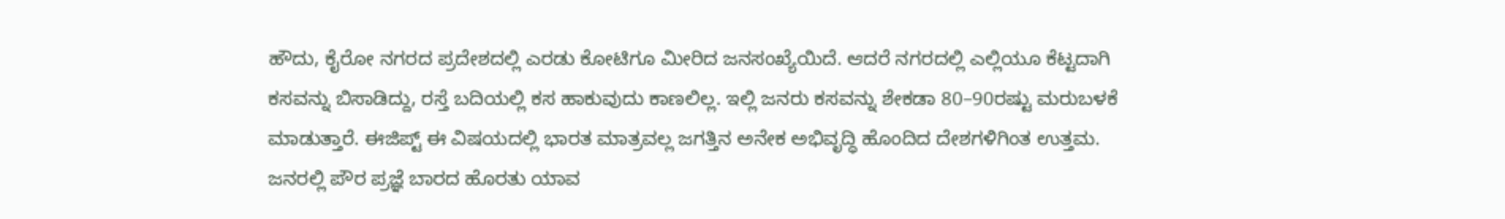ಹೌದು, ಕೈರೋ ನಗರದ ಪ್ರದೇಶದಲ್ಲಿ ಎರಡು ಕೋಟಿಗೂ ಮೀರಿದ ಜನಸಂಖ್ಯೆಯಿದೆ. ಆದರೆ ನಗರದಲ್ಲಿ ಎಲ್ಲಿಯೂ ಕೆಟ್ಟದಾಗಿ ಕಸವನ್ನು ಬಿಸಾಡಿದ್ದು, ರಸ್ತೆ ಬದಿಯಲ್ಲಿ ಕಸ ಹಾಕುವುದು ಕಾಣಲಿಲ್ಲ. ಇಲ್ಲಿ ಜನರು ಕಸವನ್ನು ಶೇಕಡಾ 80–90ರಷ್ಟು ಮರುಬಳಕೆ ಮಾಡುತ್ತಾರೆ. ಈಜಿಪ್ಟ್ ಈ ವಿಷಯದಲ್ಲಿ ಭಾರತ ಮಾತ್ರವಲ್ಲ ಜಗತ್ತಿನ ಅನೇಕ ಅಭಿವೃದ್ಧಿ ಹೊಂದಿದ ದೇಶಗಳಿಗಿಂತ ಉತ್ತಮ. ಜನರಲ್ಲಿ ಪೌರ ಪ್ರಜ್ಞೆ ಬಾರದ ಹೊರತು ಯಾವ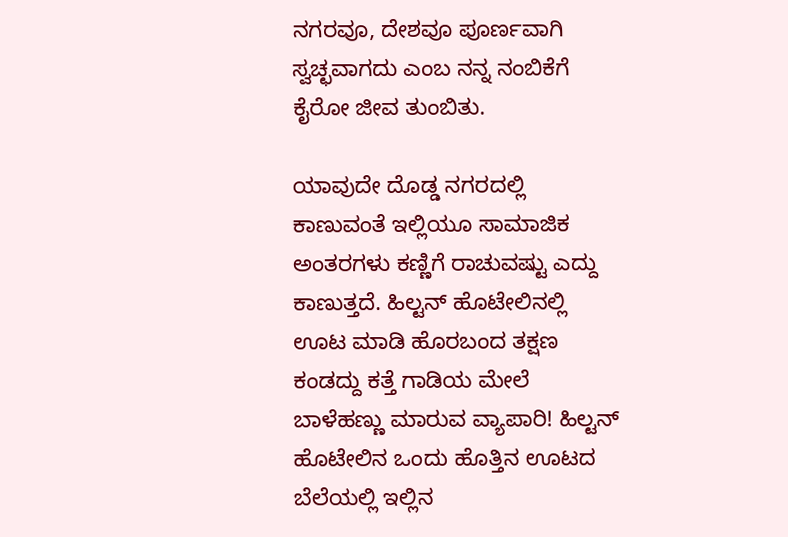ನಗರವೂ, ದೇಶವೂ ಪೂರ್ಣವಾಗಿ ಸ್ವಚ್ಛವಾಗದು ಎಂಬ ನನ್ನ ನಂಬಿಕೆಗೆ ಕೈರೋ ಜೀವ ತುಂಬಿತು.

ಯಾವುದೇ ದೊಡ್ಡ ನಗರದಲ್ಲಿ ಕಾಣುವಂತೆ ಇಲ್ಲಿಯೂ ಸಾಮಾಜಿಕ ಅಂತರಗಳು ಕಣ್ಣಿಗೆ ರಾಚುವಷ್ಟು ಎದ್ದು ಕಾಣುತ್ತದೆ. ಹಿಲ್ಟನ್ ಹೊಟೇಲಿನಲ್ಲಿ ಊಟ ಮಾಡಿ ಹೊರಬಂದ ತಕ್ಷಣ ಕಂಡದ್ದು ಕತ್ತೆ ಗಾಡಿಯ ಮೇಲೆ ಬಾಳೆಹಣ್ಣು ಮಾರುವ ವ್ಯಾಪಾರಿ! ಹಿಲ್ಟನ್ ಹೊಟೇಲಿನ ಒಂದು ಹೊತ್ತಿನ ಊಟದ ಬೆಲೆಯಲ್ಲಿ ಇಲ್ಲಿನ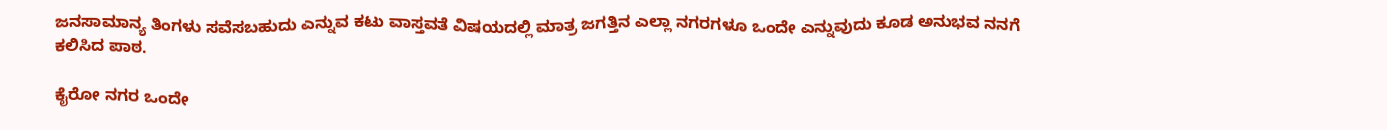ಜನಸಾಮಾನ್ಯ ತಿಂಗಳು ಸವೆಸಬಹುದು ಎನ್ನುವ ಕಟು ವಾಸ್ತವತೆ ವಿಷಯದಲ್ಲಿ ಮಾತ್ರ ಜಗತ್ತಿನ ಎಲ್ಲಾ ನಗರಗಳೂ ಒಂದೇ ಎನ್ನುವುದು ಕೂಡ ಅನುಭವ ನನಗೆ ಕಲಿಸಿದ ಪಾಠ.

ಕೈರೋ ನಗರ ಒಂದೇ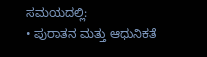ಸಮಯದಲ್ಲಿ:
• ಪುರಾತನ ಮತ್ತು ಆಧುನಿಕತೆ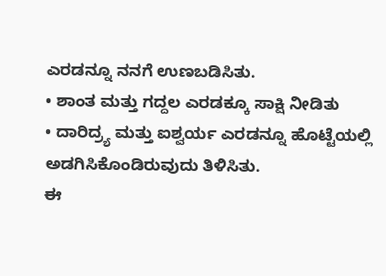ಎರಡನ್ನೂ ನನಗೆ ಉಣಬಡಿಸಿತು.
• ಶಾಂತ ಮತ್ತು ಗದ್ದಲ ಎರಡಕ್ಕೂ ಸಾಕ್ಷಿ ನೀಡಿತು
• ದಾರಿದ್ರ್ಯ ಮತ್ತು ಐಶ್ವರ್ಯ ಎರಡನ್ನೂ ಹೊಟ್ಟೆಯಲ್ಲಿ ಅಡಗಿಸಿಕೊಂಡಿರುವುದು ತಿಳಿಸಿತು.
ಈ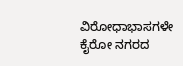ವಿರೋಧಾಭಾಸಗಳೇ ಕೈರೋ ನಗರದ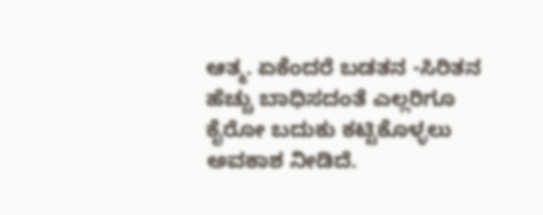ಆತ್ಮ. ಏಕೆಂದರೆ ಬಡತನ -ಸಿರಿತನ ಹೆಚ್ಚು ಬಾಧಿಸದಂತೆ ಎಲ್ಲರಿಗೂ ಕೈರೋ ಬದುಕು ಕಟ್ಟಿಕೊಳ್ಳಲು ಅವಕಾಶ ನೀಡಿದೆ.